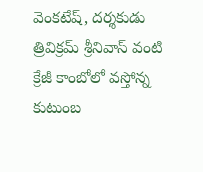వెంకటేష్, దర్శకుడు త్రివిక్రమ్ శ్రీనివాస్ వంటి క్రేజీ కాంబోలో వస్తోన్న కుటుంబ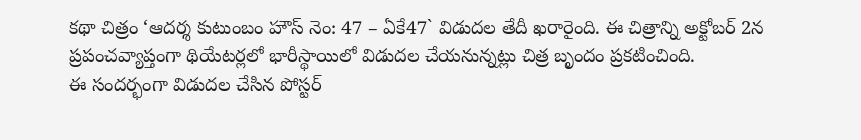కథా చిత్రం ‘ఆదర్శ కుటుంబం హౌస్ నెం: 47 – ఏకే47` విడుదల తేదీ ఖరారైంది. ఈ చిత్రాన్ని అక్టోబర్ 2న ప్రపంచవ్యాప్తంగా థియేటర్లలో భారీస్థాయిలో విడుదల చేయనున్నట్లు చిత్ర బృందం ప్రకటించింది.
ఈ సందర్భంగా విడుదల చేసిన పోస్టర్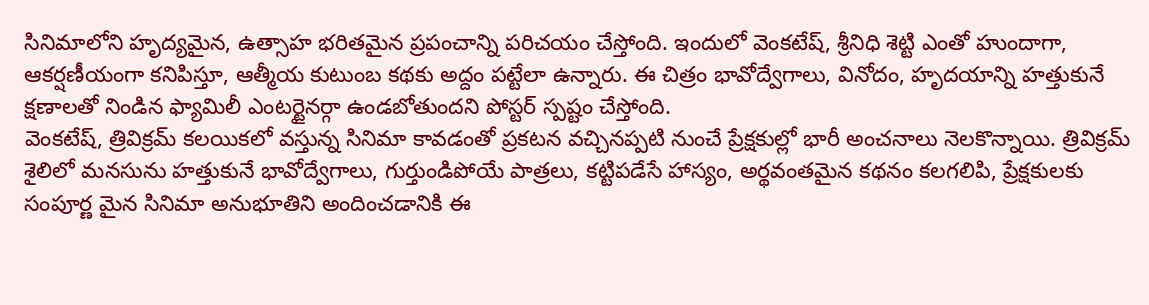సినిమాలోని హృద్యమైన, ఉత్సాహ భరితమైన ప్రపంచాన్ని పరిచయం చేస్తోంది. ఇందులో వెంకటేష్, శ్రీనిధి శెట్టి ఎంతో హుందాగా, ఆకర్షణీయంగా కనిపిస్తూ, ఆత్మీయ కుటుంబ కథకు అద్దం పట్టేలా ఉన్నారు. ఈ చిత్రం భావోద్వేగాలు, వినోదం, హృదయాన్ని హత్తుకునే క్షణాలతో నిండిన ఫ్యామిలీ ఎంటర్టైనర్గా ఉండబోతుందని పోస్టర్ స్పష్టం చేస్తోంది.
వెంకటేష్, త్రివిక్రమ్ కలయికలో వస్తున్న సినిమా కావడంతో ప్రకటన వచ్చినప్పటి నుంచే ప్రేక్షకుల్లో భారీ అంచనాలు నెలకొన్నాయి. త్రివిక్రమ్ శైలిలో మనసును హత్తుకునే భావోద్వేగాలు, గుర్తుండిపోయే పాత్రలు, కట్టిపడేసే హాస్యం, అర్థవంతమైన కథనం కలగలిపి, ప్రేక్షకులకు సంపూర్ణ మైన సినిమా అనుభూతిని అందించడానికి ఈ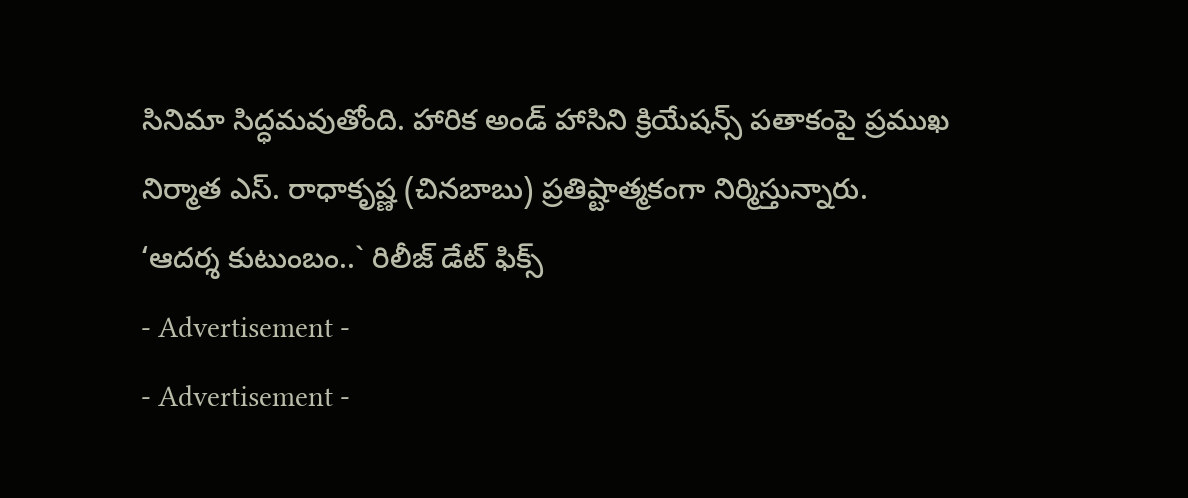సినిమా సిద్ధమవుతోంది. హారిక అండ్ హాసిని క్రియేషన్స్ పతాకంపై ప్రముఖ నిర్మాత ఎస్. రాధాకృష్ణ (చినబాబు) ప్రతిష్టాత్మకంగా నిర్మిస్తున్నారు.
‘ఆదర్శ కుటుంబం..` రిలీజ్ డేట్ ఫిక్స్
- Advertisement -
- Advertisement -